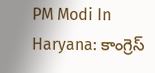PM Modi In Haryana: కాంగ్రెస్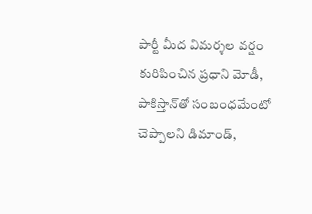పార్టీ మీద విమర్శల వర్షం కురిపించిన ప్రధాని మోడీ, పాకిస్తాన్‌తో సంబంధమేంటో చెప్పాలని డిమాండ్,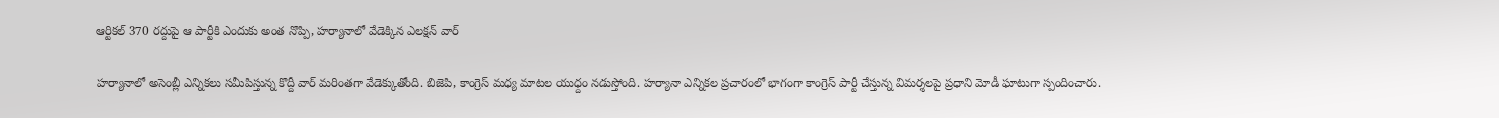ఆర్టికల్ 370 రద్దుపై ఆ పార్టీకి ఎందుకు అంత నొప్పి, హర్యానాలో వేడెక్కిన ఎలక్షన్ వార్

హర్యానాలో అసెంబ్లీ ఎన్నికలు సమీపిస్తున్న కొద్దీ వార్ మరింతగా వేడెక్కుతోంది. బిజెపి, కాంగ్రెస్ మధ్య మాటల యుధ్దం నడుస్తోంది. హర్యానా ఎన్నికల ప్రచారంలో భాగంగా కాంగ్రెస్‌ పార్టీ చేస్తున్న విమర్శలపై ప్రధాని మోడీ ఘాటుగా స్పందించారు.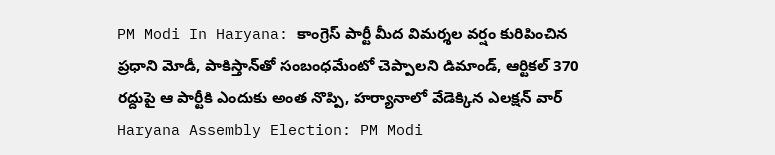PM Modi In Haryana: కాంగ్రెస్ పార్టీ మీద విమర్శల వర్షం కురిపించిన ప్రధాని మోడీ, పాకిస్తాన్‌తో సంబంధమేంటో చెప్పాలని డిమాండ్, ఆర్టికల్ 370 రద్దుపై ఆ పార్టీకి ఎందుకు అంత నొప్పి, హర్యానాలో వేడెక్కిన ఎలక్షన్ వార్
Haryana Assembly Election: PM Modi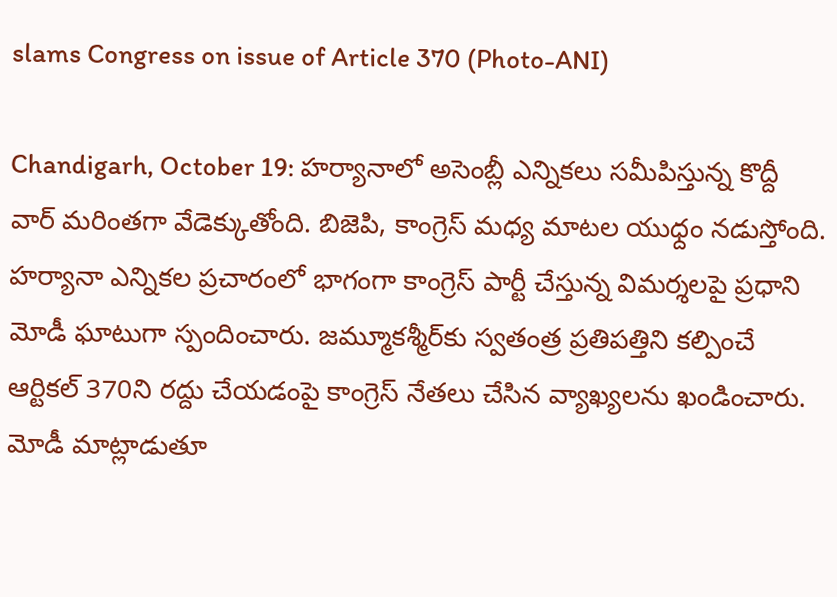slams Congress on issue of Article 370 (Photo-ANI)

Chandigarh, October 19: హర్యానాలో అసెంబ్లీ ఎన్నికలు సమీపిస్తున్న కొద్దీ వార్ మరింతగా వేడెక్కుతోంది. బిజెపి, కాంగ్రెస్ మధ్య మాటల యుధ్దం నడుస్తోంది. హర్యానా ఎన్నికల ప్రచారంలో భాగంగా కాంగ్రెస్‌ పార్టీ చేస్తున్న విమర్శలపై ప్రధాని మోడీ ఘాటుగా స్పందించారు. జమ్మూకశ్మీర్‌కు స్వతంత్ర ప్రతిపత్తిని కల్పించే ఆర్టికల్‌ 370ని రద్దు చేయడంపై కాంగ్రెస్‌ నేతలు చేసిన వ్యాఖ్యలను ఖండించారు. మోడీ మాట్లాడుతూ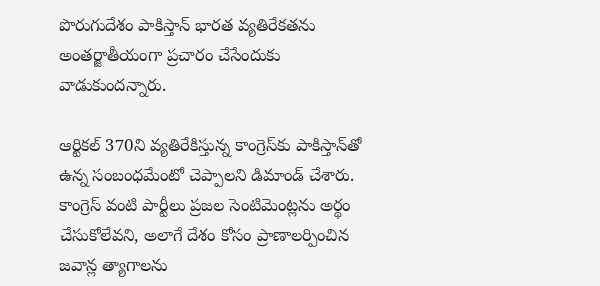పొరుగుదేశం పాకిస్తాన్‌ భారత వ్యతిరేకతను అంతర్జాతీయంగా ప్రచారం చేసేందుకు వాడుకుందన్నారు.

ఆర్టికల్ 370ని వ్యతిరేకిస్తున్న కాంగ్రెస్‌కు పాకిస్తాన్‌తో ఉన్న సంబంధమేంటో చెప్పాలని డిమాండ్‌ చేశారు. కాంగ్రెస్‌ వంటి పార్టీలు ప్రజల సెంటిమెంట్లను అర్థం చేసుకోలేవని, అలాగే దేశం కోసం ప్రాణాలర్పించిన జవాన్ల త్యాగాలను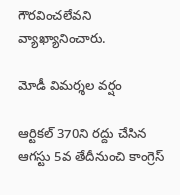గౌరవించలేవని వ్యాఖ్యానించారు.

మోడీ విమర్శల వర్షం

ఆర్టికల్‌ 370ని రద్దు చేసిన ఆగస్టు 5వ తేదీనుంచి కాంగ్రెస్‌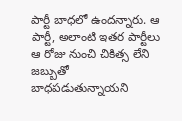పార్టీ బాధలో ఉందన్నారు. ఆ పార్టీ, అలాంటి ఇతర పార్టీలు ఆ రోజు నుంచి చికిత్స లేని జబ్బుతో బాధపడుతున్నాయని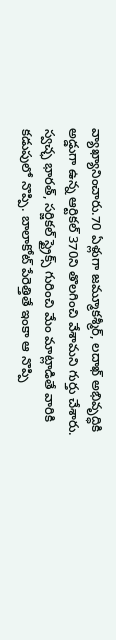వ్యాఖ్యానించారు.70 ఏళ్లుగా జమ్మూకశ్మీర్, లదాఖ్‌ అభివృద్ధికి అడ్డుగా ఉన్న ఆర్టికల్‌ 370ని తొలగించి వేశామని గుర్తు చేశారు. స్వచ్ఛ భారత్, సర్జికల్‌ స్ట్రైక్స్‌ గురించి మేం మాట్లాడితే వారికి కడుపులో నొప్పి. బాలాకోట్‌ పేరెత్తితే ఇంకా ఆ నొప్పి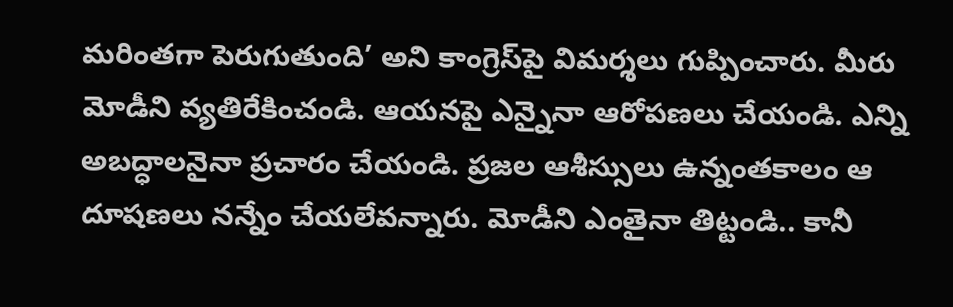మరింతగా పెరుగుతుంది’ అని కాంగ్రెస్‌పై విమర్శలు గుప్పించారు. మీరు మోడీని వ్యతిరేకించండి. ఆయనపై ఎన్నైనా ఆరోపణలు చేయండి. ఎన్ని అబద్ధాలనైనా ప్రచారం చేయండి. ప్రజల ఆశీస్సులు ఉన్నంతకాలం ఆ దూషణలు నన్నేం చేయలేవన్నారు. మోడీని ఎంతైనా తిట్టండి.. కానీ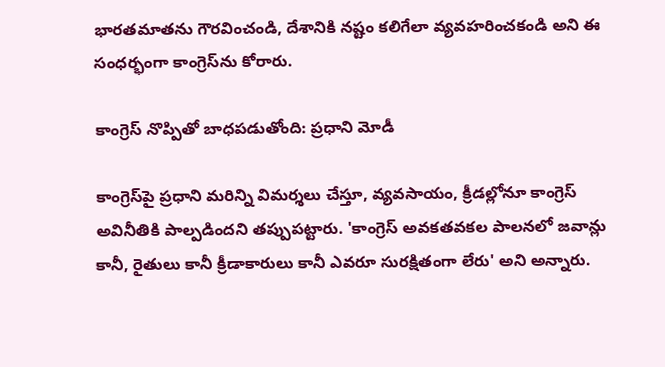భారతమాతను గౌరవించండి, దేశానికి నష్టం కలిగేలా వ్యవహరించకండి అని ఈ సంధర్భంగా కాంగ్రెస్‌ను కోరారు.

కాంగ్రెస్ నొప్పితో బాధపడుతోంది: ప్రధాని మోడీ

కాంగ్రెస్‌పై ప్రధాని మరిన్ని విమర్శలు చేస్తూ, వ్యవసాయం, క్రీడల్లోనూ కాంగ్రెస్ అవినీతికి పాల్పడిందని తప్పుపట్టారు. 'కాంగ్రెస్ అవకతవకల పాలనలో జవాన్లు కానీ, రైతులు కానీ క్రీడాకారులు కానీ ఎవరూ సురక్షితంగా లేరు' అని అన్నారు.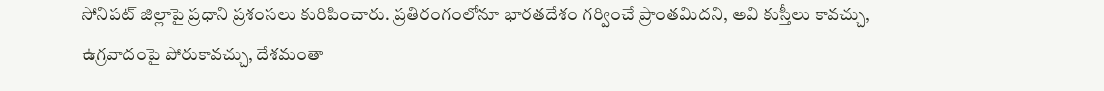సోనిపట్ జిల్లాపై ప్రధాని ప్రశంసలు కురిపించారు. ప్రతిరంగంలోనూ భారతదేశం గర్వించే ప్రాంతమిదని, అవి కుస్తీలు కావచ్చు, ఉగ్రవాదంపై పోరుకావచ్చు, దేశమంతా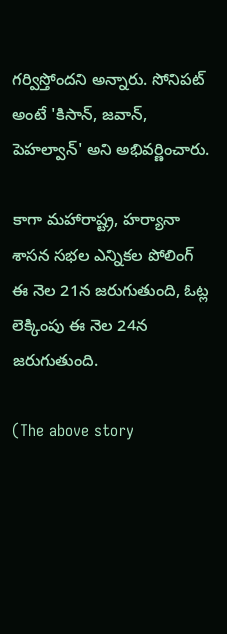గర్విస్తోందని అన్నారు. సోనిపట్ అంటే 'కిసాన్, జవాన్, పెహల్వాన్' అని అభివర్ణించారు.

కాగా మహారాష్ట్ర, హర్యానా శాసన సభల ఎన్నికల పోలింగ్ ఈ నెల 21న జరుగుతుంది, ఓట్ల లెక్కింపు ఈ నెల 24న జరుగుతుంది.

(The above story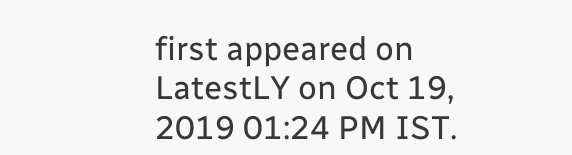first appeared on LatestLY on Oct 19, 2019 01:24 PM IST.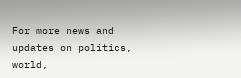For more news and updates on politics, world,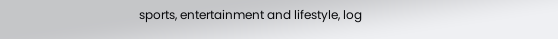sports, entertainment and lifestyle, log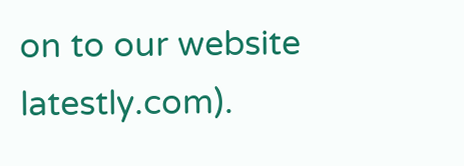on to our website latestly.com).